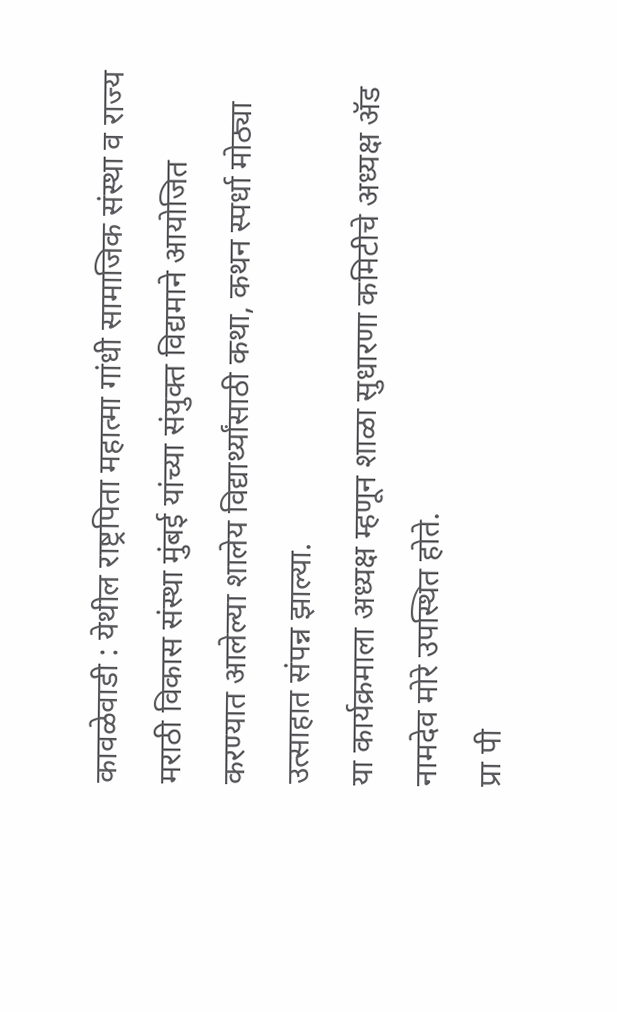कावळेवाडी : येथील राष्ट्रपिता महात्मा गांधी सामाजिक संस्था व राज्य मराठी विकास संस्था मुंबई यांच्या संयुक्त विद्यमाने आयोजित करण्यात आलेल्या शालेय विद्यार्थ्यांसाठी कथा, कथन स्पर्धा मोठ्या उत्साहात संपन्न झाल्या.
या कार्यक्रमाला अध्यक्ष म्हणून शाळा सुधारणा कमिटीचे अध्यक्ष ॲड नामदेव मोरे उपस्थित होते.
प्रा पी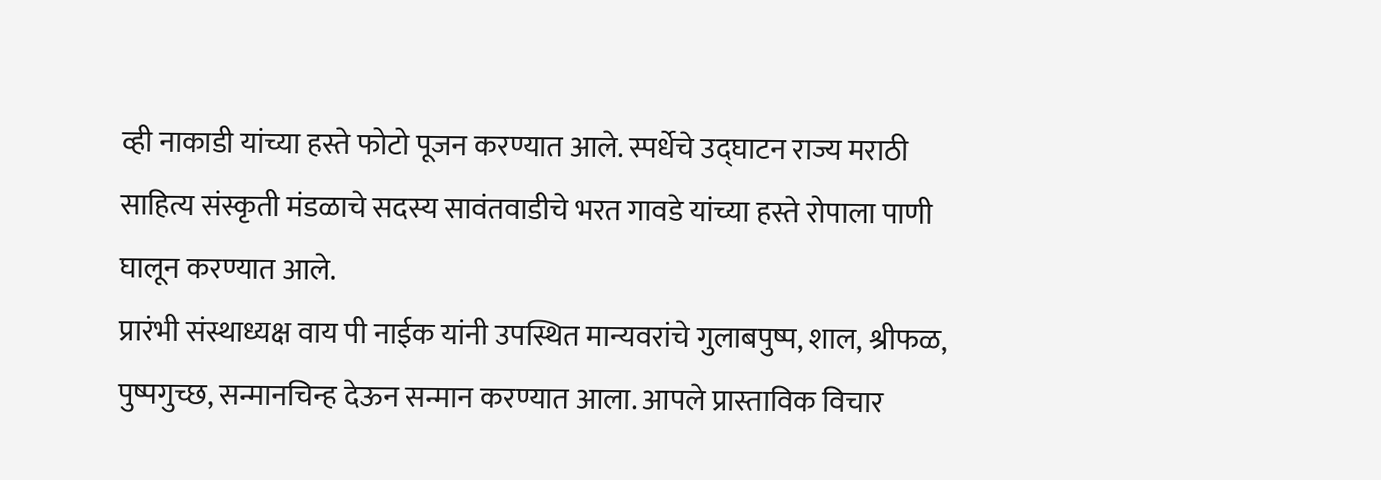व्ही नाकाडी यांच्या हस्ते फोटो पूजन करण्यात आले. स्पर्धेचे उद्घाटन राज्य मराठी साहित्य संस्कृती मंडळाचे सदस्य सावंतवाडीचे भरत गावडे यांच्या हस्ते रोपाला पाणी घालून करण्यात आले.
प्रारंभी संस्थाध्यक्ष वाय पी नाईक यांनी उपस्थित मान्यवरांचे गुलाबपुष्प, शाल, श्रीफळ, पुष्पगुच्छ, सन्मानचिन्ह देऊन सन्मान करण्यात आला. आपले प्रास्ताविक विचार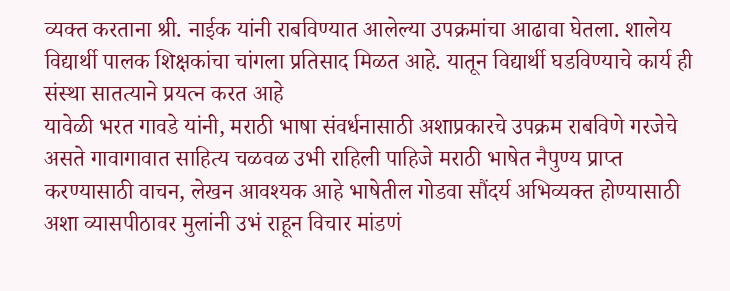व्यक्त करताना श्री. नाईक यांनी राबविण्यात आलेल्या उपक्रमांचा आढावा घेतला. शालेय विद्यार्थी पालक शिक्षकांचा चांगला प्रतिसाद मिळत आहे. यातून विद्यार्थी घडविण्याचे कार्य ही संस्था सातत्याने प्रयत्न करत आहे
यावेळी भरत गावडे यांनी, मराठी भाषा संवर्धनासाठी अशाप्रकारचे उपक्रम राबविणे गरजेचे असते गावागावात साहित्य चळवळ उभी राहिली पाहिजे मराठी भाषेत नैपुण्य प्राप्त करण्यासाठी वाचन, लेखन आवश्यक आहे भाषेतील गोडवा सौंदर्य अभिव्यक्त होण्यासाठी अशा व्यासपीठावर मुलांनी उभं राहून विचार मांडणं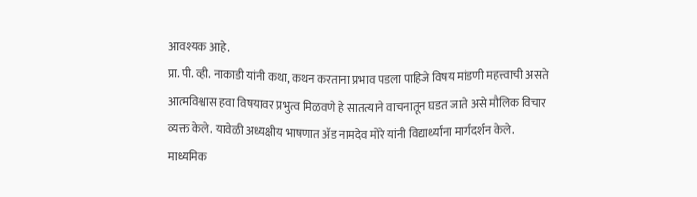आवश्यक आहे.
प्रा. पी. व्ही. नाकाडी यांनी कथा, कथन करताना प्रभाव पडला पाहिजे विषय मांडणी महत्त्वाची असते आत्मविश्वास हवा विषयावर प्रभुत्व मिळवणे हे सातत्याने वाचनातून घडत जाते असे मौलिक विचार व्यक्त केले. यावेळी अध्यक्षीय भाषणात ॲड नामदेव मोरे यांनी विद्यार्थ्यांना मार्गदर्शन केले.
माध्यमिक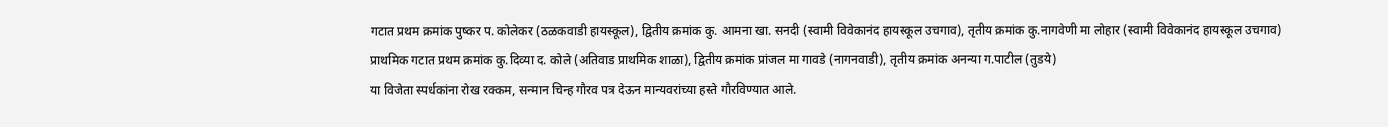गटात प्रथम क्रमांक पुष्कर प. कोलेकर (ठळकवाडी हायस्कूल), द्वितीय क्रमांक कु. आमना खा. सनदी (स्वामी विवेकानंद हायस्कूल उचगाव), तृतीय क्रमांक कु.नागवेणी मा लोहार (स्वामी विवेकानंद हायस्कूल उचगाव)
प्राथमिक गटात प्रथम क्रमांक कु.दिव्या द. कोले (अतिवाड प्राथमिक शाळा), द्वितीय क्रमांक प्रांजल मा गावडे (नागनवाडी), तृतीय क्रमांक अनन्या ग.पाटील (तुडये)
या विजेता स्पर्धकांना रोख रक्कम, सन्मान चिन्ह गौरव पत्र देऊन मान्यवरांच्या हस्ते गौरविण्यात आले.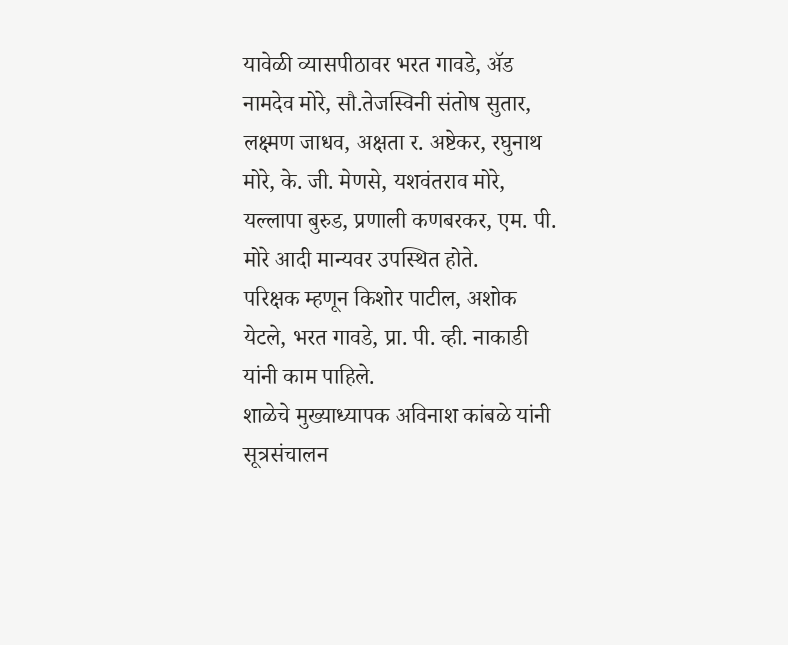यावेळी व्यासपीठावर भरत गावडे, ॲड नामदेव मोरे, सौ.तेजस्विनी संतोष सुतार, लक्ष्मण जाधव, अक्षता र. अष्टेकर, रघुनाथ मोरे, के. जी. मेणसे, यशवंतराव मोरे, यल्लापा बुरुड, प्रणाली कणबरकर, एम. पी. मोरे आदी मान्यवर उपस्थित होते.
परिक्षक म्हणून किशोर पाटील, अशोक येटले, भरत गावडे, प्रा. पी. व्ही. नाकाडी यांनी काम पाहिले.
शाळेचे मुख्याध्यापक अविनाश कांबळे यांनी सूत्रसंचालन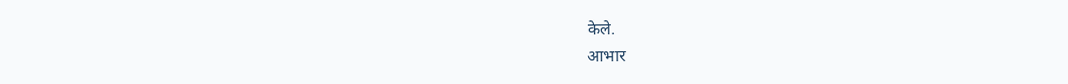केले.
आभार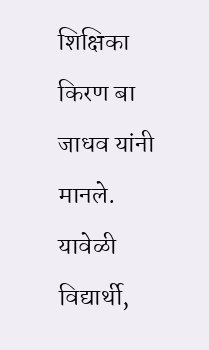शिक्षिका किरण बा जाधव यांनी मानले.
यावेळी विद्यार्थी,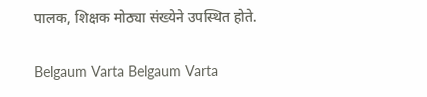पालक, शिक्षक मोठ्या संख्येने उपस्थित होते.

Belgaum Varta Belgaum Varta